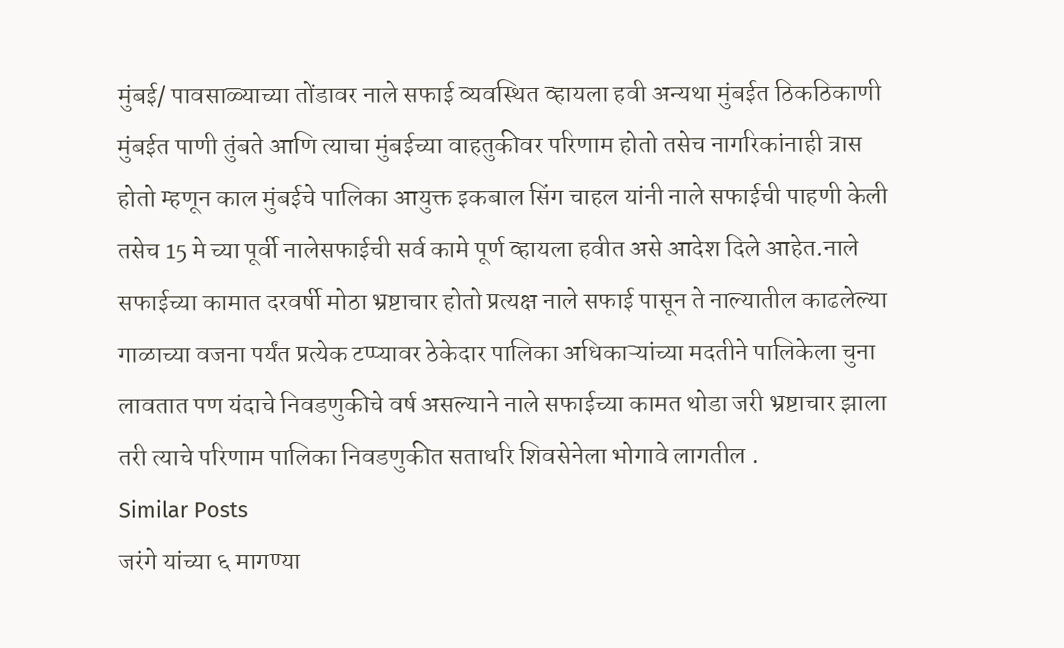मुंबई/ पावसाळ्याच्या तोंडावर नाले सफाई व्यवस्थित व्हायला हवी अन्यथा मुंबईत ठिकठिकाणी मुंबईत पाणी तुंबते आणि त्याचा मुंबईच्या वाहतुकीवर परिणाम होतो तसेच नागरिकांनाही त्रास होतो म्हणून काल मुंबईचे पालिका आयुक्त इकबाल सिंग चाहल यांनी नाले सफाईची पाहणी केली तसेच 15 मे च्या पूर्वी नालेसफाईची सर्व कामे पूर्ण व्हायला हवीत असे आदेश दिले आहेत.नाले सफाईच्या कामात दरवर्षी मोठा भ्रष्टाचार होतो प्रत्यक्ष नाले सफाई पासून ते नाल्यातील काढलेल्या गाळाच्या वजना पर्यंत प्रत्येक टप्प्यावर ठेकेदार पालिका अधिकाऱ्यांच्या मदतीने पालिकेला चुना लावतात पण यंदाचे निवडणुकीचे वर्ष असल्याने नाले सफाईच्या कामत थोडा जरी भ्रष्टाचार झाला तरी त्याचे परिणाम पालिका निवडणुकीत सताधरि शिवसेनेला भोगावे लागतील .
Similar Posts
जरंगे यांच्या ६ मागण्या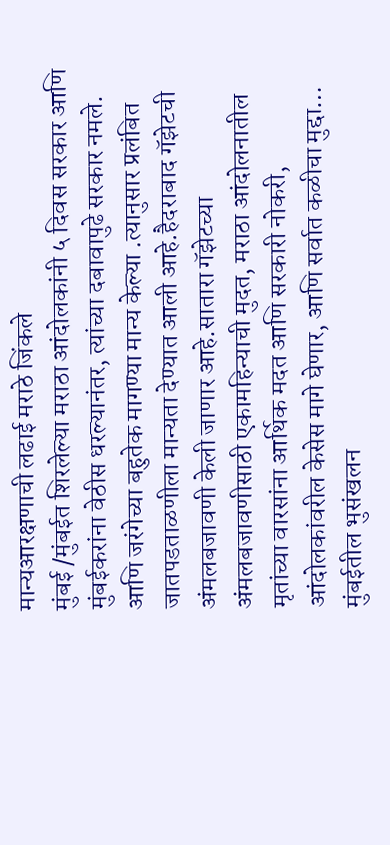मान्यआरक्षणाची लढाई मराठे जिंकले
मुंबई /मुंबईत शिरलेल्या मराठा आंदोलकांनी ५ दिवस सरकार आणि मुंबईकरांना वेठीस धरल्यानंतर, त्यांच्या दबावापुढे सरकार नमले. आणि जरंगेच्या बहुतेक मागण्या मान्य केल्या .त्यानुसार प्रलंबित जातपडताळणीला मान्यता देण्यात आली आहे.हैदराबाद गॅझेटची अंमलबजावणी केली जाणार आहे.सातारा गॅझेटच्या अंमलबजावणीसाठी एकामहिन्याची मुदत, मराठा आंदोलनातील मृतांच्या वारसांना आर्थिक मदत आणि सरकारी नोकरी, आंदोलकांवरील केसेस मागे घेणार, आणि सर्वात कळीचा मुद्दा…
मुंबईतील भुसंखलन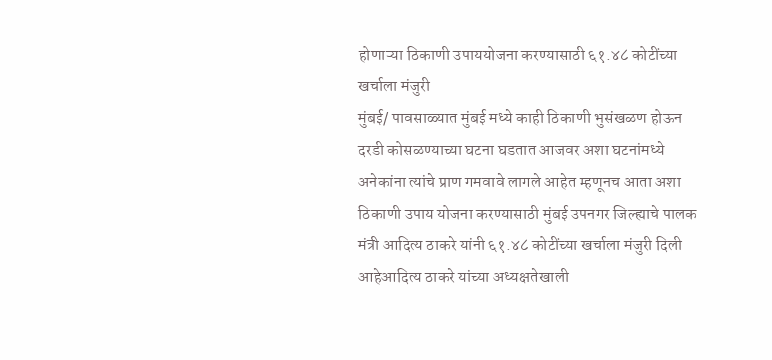होणाऱ्या ठिकाणी उपाययोजना करण्यासाठी ६१.४८ कोटींच्या खर्चाला मंजुरी
मुंबई/ पावसाळ्यात मुंबई मध्ये काही ठिकाणी भुसंखळण होऊन दरडी कोसळण्याच्या घटना घडतात आजवर अशा घटनांमध्ये अनेकांना त्यांचे प्राण गमवावे लागले आहेत म्हणूनच आता अशा ठिकाणी उपाय योजना करण्यासाठी मुंबई उपनगर जिल्ह्याचे पालक मंत्री आदित्य ठाकरे यांनी ६१.४८ कोटींच्या खर्चाला मंजुरी दिली आहेआदित्य ठाकरे यांच्या अध्यक्षतेखाली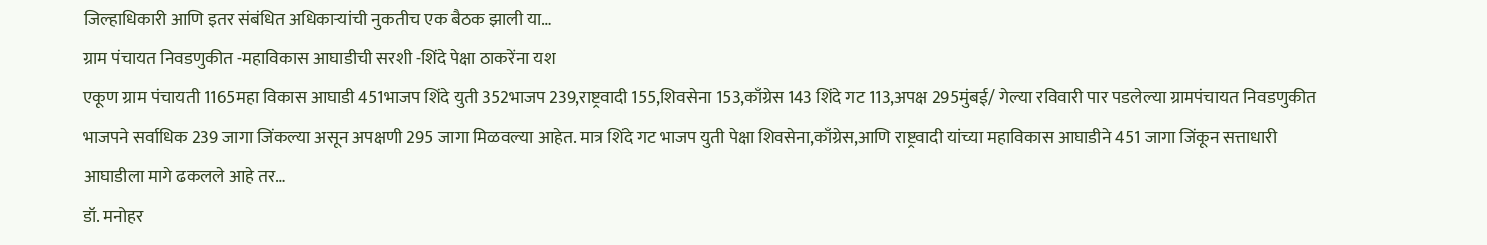जिल्हाधिकारी आणि इतर संबंधित अधिकाऱ्यांची नुकतीच एक बैठक झाली या…
ग्राम पंचायत निवडणुकीत -महाविकास आघाडीची सरशी -शिंदे पेक्षा ठाकरेंना यश
एकूण ग्राम पंचायती 1165महा विकास आघाडी 451भाजप शिंदे युती 352भाजप 239,राष्ट्रवादी 155,शिवसेना 153,काँग्रेस 143 शिंदे गट 113,अपक्ष 295मुंबई/ गेल्या रविवारी पार पडलेल्या ग्रामपंचायत निवडणुकीत भाजपने सर्वाधिक 239 जागा जिंकल्या असून अपक्षणी 295 जागा मिळवल्या आहेत. मात्र शिंदे गट भाजप युती पेक्षा शिवसेना,काँग्रेस,आणि राष्ट्रवादी यांच्या महाविकास आघाडीने 451 जागा जिंकून सत्ताधारी आघाडीला मागे ढकलले आहे तर…
डॉ. मनोहर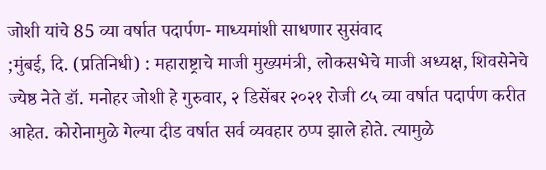जोशी यांचे 85 व्या वर्षात पदार्पण- माध्यमांशी साधणार सुसंवाद
;मुंबई, दि. (प्रतिनिधी) : महाराष्ट्राचे माजी मुख्यमंत्री, लोकसभेचे माजी अध्यक्ष, शिवसेनेचे ज्येष्ठ नेते डॉ. मनोहर जोशी हे गुरुवार, २ डिसेंबर २०२१ रोजी ८५ व्या वर्षात पदार्पण करीत आहेत. कोरोनामुळे गेल्या दीड वर्षात सर्व व्यवहार ठप्प झाले होते. त्यामुळे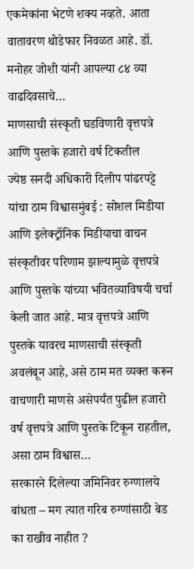एकमेकांना भेटणे शक्य नव्हते. आता वातावरण थोडेफार निवळत आहे. डॉ. मनोहर जोशी यांनी आपल्या ८४ व्या वाढदिवसाचे…
माणसाची संस्कृती घडविणारी वृत्तपत्रे आणि पुस्तके हजारो वर्ष टिकतील
ज्येष्ठ सनदी अधिकारी दिलीप पांढरपट्टे यांचा ठाम विश्वासमुंबई : सोशल मिडीया आणि इलेक्ट्रॉनिक मिडीयाचा वाचन संस्कृतीवर परिणाम झाल्यामुळे वृत्तपत्रे आणि पुस्तके यांच्या भवितव्याविषयी चर्चा केली जात आहे. मात्र वृत्तपत्रे आणि पुस्तके यावरच माणसाची संस्कृती अवलंबून आहे, असे ठाम मत व्यक्त करून वाचणारी माणसे असेपर्यंत पुढील हजारो वर्ष वृत्तपत्रे आणि पुस्तके टिकून राहतील, असा ठाम विश्वास…
सरकारने दिलेल्या जमिनिवर रुग्णालये बांधता – मग त्यात गरिब रुग्णांसाठी बेड का राखीव नाहीत ?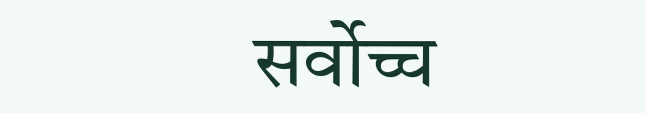सर्वोच्च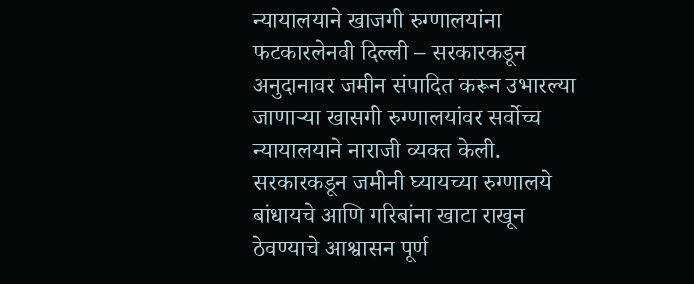न्यायालयाने खाजगी रुग्णालयांना फटकारलेनवी दिल्ली – सरकारकडून अनुदानावर जमीन संपादित करून उभारल्या जाणाऱ्या खासगी रुग्णालयांवर सर्वोच्च न्यायालयाने नाराजी व्यक्त केली. सरकारकडून जमीनी घ्यायच्या रुग्णालये बांधायचे आणि गरिबांना खाटा राखून ठेवण्याचे आश्वासन पूर्ण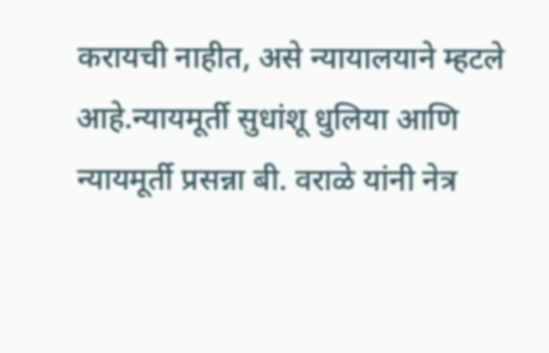करायची नाहीत, असे न्यायालयाने म्हटले आहे.न्यायमूर्ती सुधांशू धुलिया आणि न्यायमूर्ती प्रसन्ना बी. वराळे यांनी नेत्र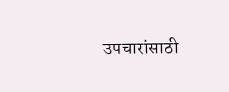उपचारांसाठी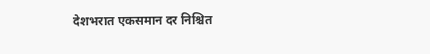देशभरात एकसमान दर निश्चित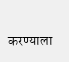करण्याला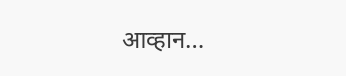आव्हान…